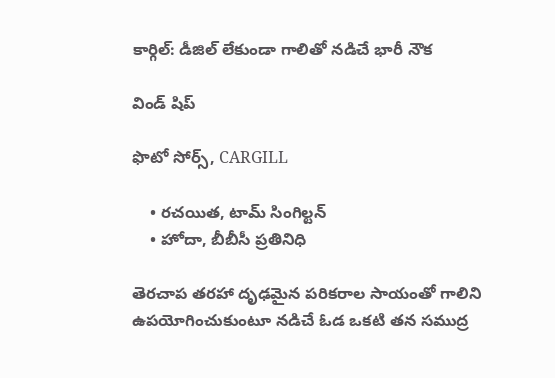కార్గిల్: డీజిల్ లేకుండా గాలితో నడిచే భారీ నౌక

విండ్ షిప్

ఫొటో సోర్స్, CARGILL

    • రచయిత, టామ్ సింగిల్టన్
    • హోదా, బీబీసీ ప్రతినిధి

తెరచాప తరహా దృఢమైన పరికరాల సాయంతో గాలిని ఉపయోగించుకుంటూ నడిచే ఓడ ఒకటి తన సముద్ర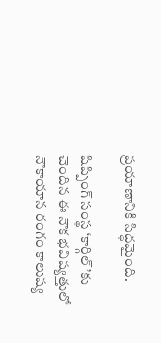ప్రయాణానికి సిద్ధమైంది.

షిప్పింగ్ సంస్థ ‘కార్గిల్’కు చెందిన ఈ నౌక భవిష్యత్తులో నౌకాయాన రంగం కాలుష్య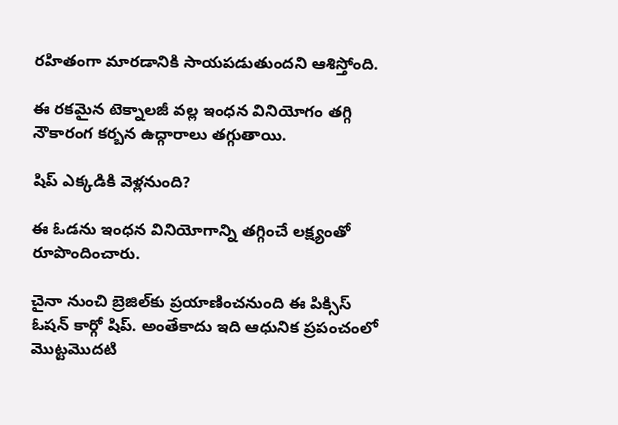రహితంగా మారడానికి సాయపడుతుందని ఆశిస్తోంది.

ఈ రకమైన టెక్నాలజీ వల్ల ఇంధన వినియోగం తగ్గి నౌకారంగ కర్బన ఉద్గారాలు తగ్గుతాయి.

షిప్ ఎక్కడికి వెళ్లనుంది?

ఈ ఓడను ఇంధన వినియోగాన్ని తగ్గించే లక్ష్యంతో రూపొందించారు.

చైనా నుంచి బ్రెజిల్‌కు ప్రయాణించనుంది ఈ పిక్సిస్ ఓషన్ కార్గో షిప్. అంతేకాదు ఇది ఆధునిక ప్రపంచంలో మొట్టమొదటి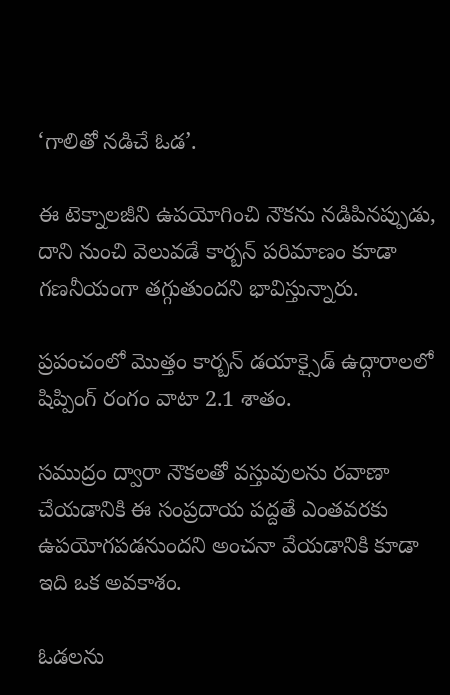‘గాలితో నడిచే ఓడ’.

ఈ టెక్నాలజీని ఉపయోగించి నౌకను నడిపినప్పుడు, దాని నుంచి వెలువడే కార్బన్ పరిమాణం కూడా గణనీయంగా తగ్గుతుందని భావిస్తున్నారు.

ప్రపంచంలో మొత్తం కార్బన్ డయాక్సైడ్ ఉద్గారాలలో షిప్పింగ్ రంగం వాటా 2.1 శాతం.

సముద్రం ద్వారా నౌకలతో వస్తువులను రవాణా చేయడానికి ఈ సంప్రదాయ పద్దతే ఎంతవరకు ఉపయోగపడనుందని అంచనా వేయడానికి కూడా ఇది ఒక అవకాశం.

ఓడలను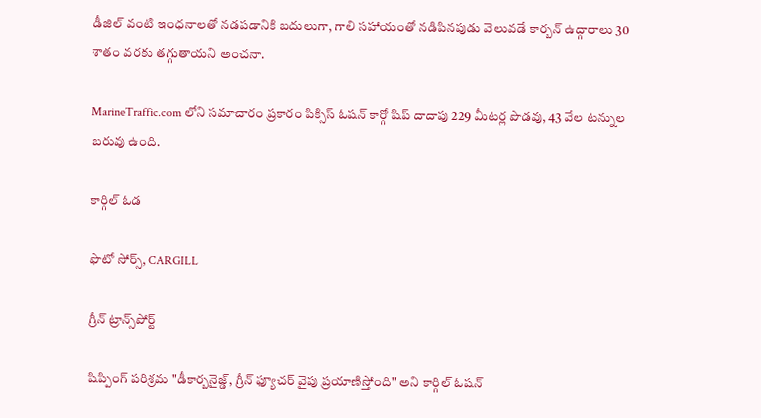డీజిల్ వంటి ఇంధనాలతో నడపడానికి బదులుగా, గాలి సహాయంతో నడిపినపుడు వెలువడే కార్బన్ ఉద్గారాలు 30 శాతం వరకు తగ్గుతాయని అంచనా.

MarineTraffic.com లోని సమాచారం ప్రకారం పిక్సిస్ ఓషన్ కార్గో షిప్ దాదాపు 229 మీటర్ల పొడవు, 43 వేల టన్నుల బరువు ఉంది.

కార్గిల్ ఓడ

ఫొటో సోర్స్, CARGILL

గ్రీన్ ట్రాన్స్‌పోర్ట్

షిప్పింగ్ పరిశ్రమ "డీకార్బనైజ్డ్, గ్రీన్ ఫ్యూచర్ వైపు ప్రయాణిస్తోంది" అని కార్గిల్ ఓషన్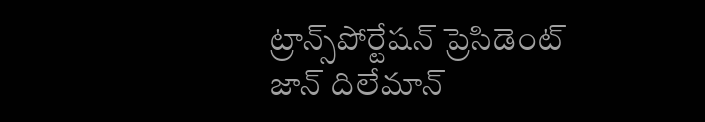ట్రాన్స్‌పోర్టేషన్ ప్రెసిడెంట్ జాన్ దిలేమాన్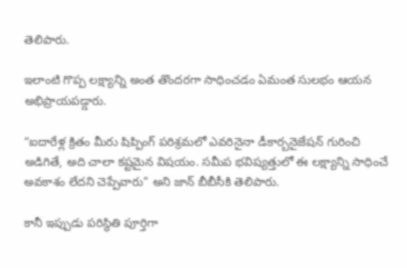తెలిపారు.

ఇలాంటి గొప్ప లక్ష్యాన్ని అంత తొందరగా సాధించడం ఏమంత సులభం ఆయన అభిప్రాయపడ్డారు.

“ఐదారేళ్ల క్రితం మీరు షిప్పింగ్ పరిశ్రమలో ఎవరినైనా డీకార్బనైజేషన్ గురించి అడిగితే, అది చాలా కష్టమైన విషయం. సమీప భవిష్యత్తులో ఈ లక్ష్యాన్ని సాధించే అవకాశం లేదని చెప్పేవారు" అని జాన్ బీబీసీకి తెలిపారు.

కానీ ఇప్పుడు పరిస్థితి పూర్తిగా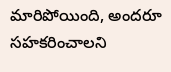మారిపోయింది, అందరూ సహకరించాలని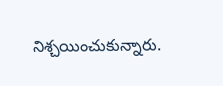నిశ్చయించుకున్నారు.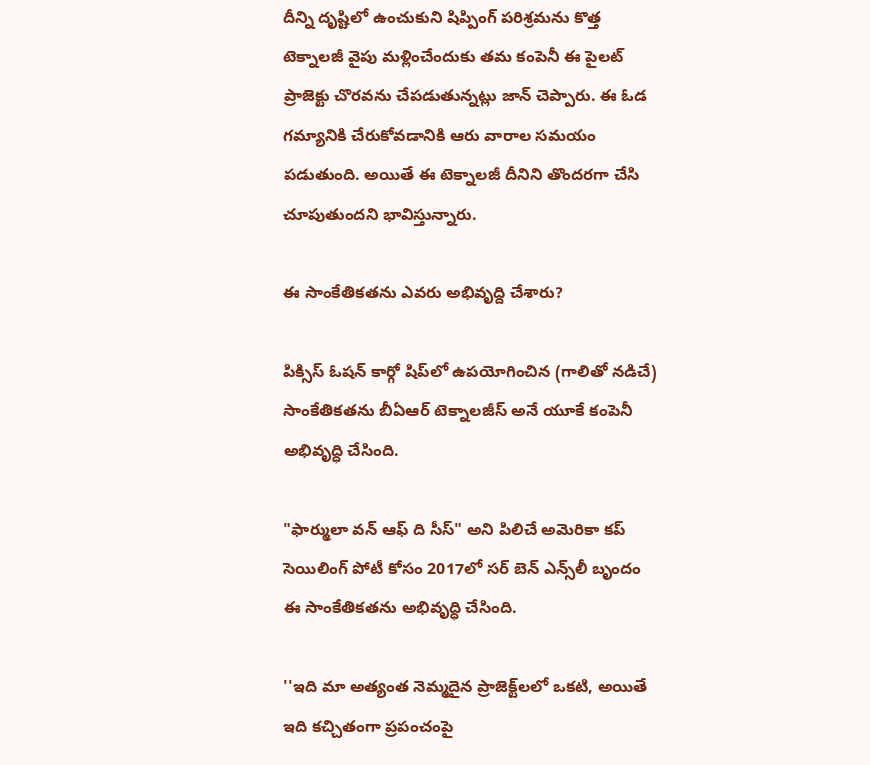దీన్ని దృష్టిలో ఉంచుకుని షిప్పింగ్ పరిశ్రమను కొత్త టెక్నాలజీ వైపు మళ్లించేందుకు తమ కంపెనీ ఈ పైలట్ ప్రాజెక్టు చొరవను చేపడుతున్నట్లు జాన్ చెప్పారు. ఈ ఓడ గమ్యానికి చేరుకోవడానికి ఆరు వారాల సమయం పడుతుంది. అయితే ఈ టెక్నాలజీ దీనిని తొందరగా చేసి చూపుతుందని భావిస్తున్నారు.

ఈ సాంకేతికతను ఎవరు అభివృద్ది చేశారు?

పిక్సిస్ ఓషన్ కార్గో షిప్‌లో ఉపయోగించిన (గాలితో నడిచే) సాంకేతికతను బీఏఆర్ టెక్నాలజీస్ అనే యూకే కంపెనీ అభివృద్ధి చేసింది.

"ఫార్ములా వన్ ఆఫ్ ది సీస్" అని పిలిచే అమెరికా కప్ సెయిలింగ్ పోటీ కోసం 2017లో సర్ బెన్ ఎన్స్‌లీ బృందం ఈ సాంకేతికతను అభివృద్ధి చేసింది.

''ఇది మా అత్యంత నెమ్మదైన ప్రాజెక్ట్‌లలో ఒకటి, అయితే ఇది కచ్చితంగా ప్రపంచంపై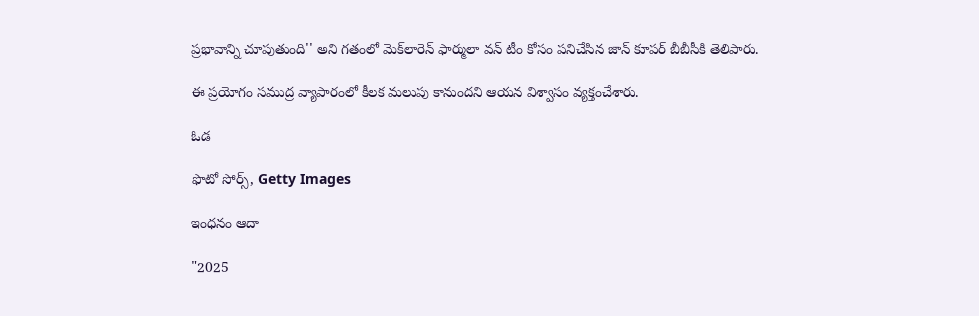ప్రభావాన్ని చూపుతుంది'' అని గతంలో మెక్‌లారెన్ ఫార్ములా వన్ టీం కోసం పనిచేసిన జాన్ కూపర్ బీబీసీకి తెలిపారు.

ఈ ప్రయోగం సముద్ర వ్యాపారంలో కీలక మలుపు కానుందని ఆయన విశ్వాసం వ్యక్తంచేశారు.

ఓడ

ఫొటో సోర్స్, Getty Images

ఇంధనం ఆదా

"2025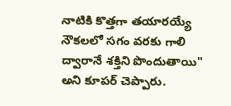నాటికి కొత్తగా తయారయ్యే నౌకలలో సగం వరకు గాలి ద్వారానే శక్తిని పొందుతాయి" అని కూపర్ చెప్పారు.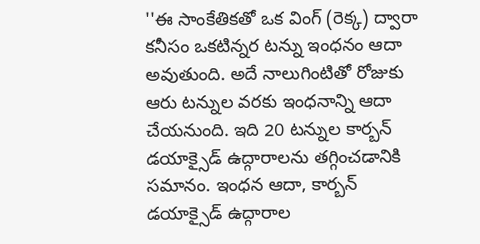''ఈ సాంకేతికతో ఒక వింగ్ (రెక్క) ద్వారా కనీసం ఒకటిన్నర టన్ను ఇంధనం ఆదా అవుతుంది. అదే నాలుగింటితో రోజుకు ఆరు టన్నుల వరకు ఇంధనాన్ని ఆదా చేయనుంది. ఇది 20 టన్నుల కార్బన్ డయాక్సైడ్ ఉద్గారాలను తగ్గించడానికి సమానం. ఇంధన ఆదా, కార్బన్ డయాక్సైడ్ ఉద్గారాల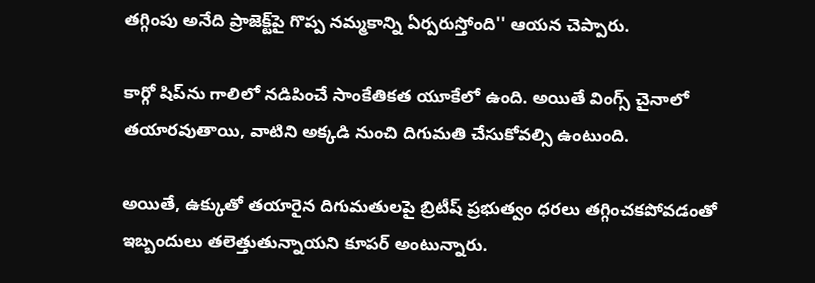తగ్గింపు అనేది ప్రాజెక్ట్‌పై గొప్ప నమ్మకాన్ని ఏర్పరుస్తోంది'' ఆయన చెప్పారు.

కార్గో షిప్‌ను గాలిలో నడిపించే సాంకేతికత యూకేలో ఉంది. అయితే వింగ్స్ చైనాలో తయారవుతాయి, వాటిని అక్కడి నుంచి దిగుమతి చేసుకోవల్సి ఉంటుంది.

అయితే, ఉక్కుతో తయారైన దిగుమతులపై బ్రిటీష్ ప్రభుత్వం ధరలు తగ్గించకపోవడంతో ఇబ్బందులు తలెత్తుతున్నాయని కూపర్ అంటున్నారు.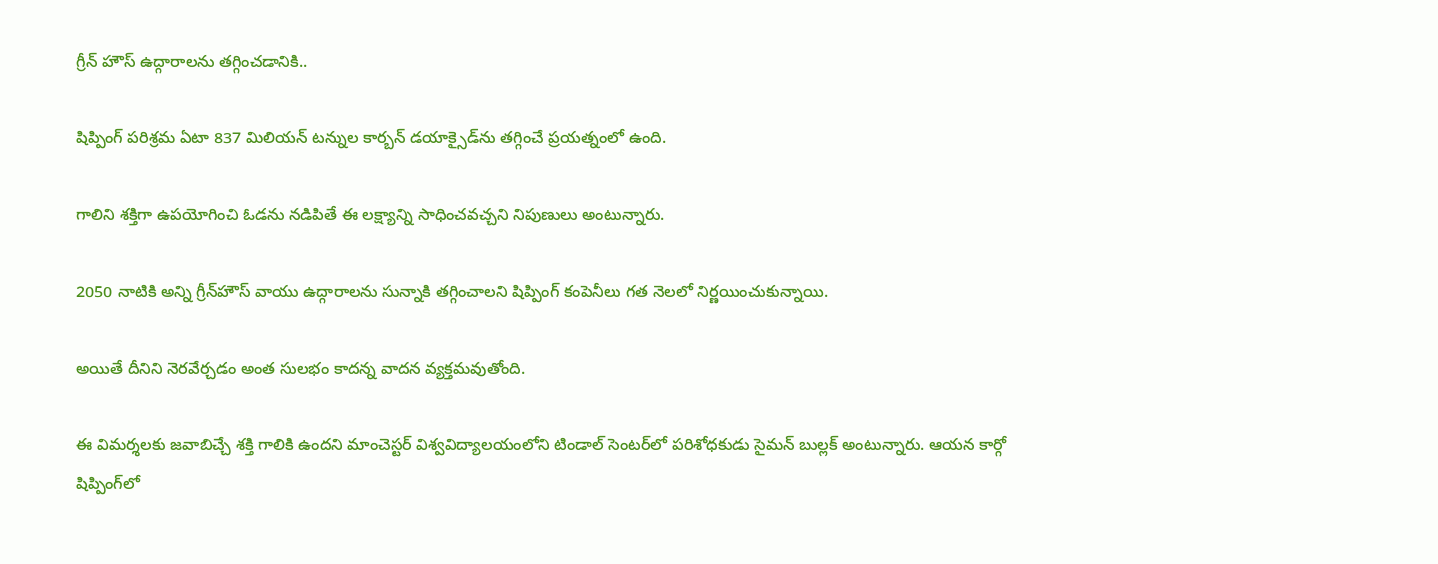గ్రీన్ హౌస్ ఉద్గారాలను తగ్గించడానికి..

షిప్పింగ్ పరిశ్రమ ఏటా 837 మిలియన్ టన్నుల కార్బన్ డయాక్సైడ్‌ను తగ్గించే ప్రయత్నంలో ఉంది.

గాలిని శక్తిగా ఉపయోగించి ఓడను నడిపితే ఈ లక్ష్యాన్ని సాధించవచ్చని నిపుణులు అంటున్నారు.

2050 నాటికి అన్ని గ్రీన్‌హౌస్ వాయు ఉద్గారాలను సున్నాకి తగ్గించాలని షిప్పింగ్ కంపెనీలు గత నెలలో నిర్ణయించుకున్నాయి.

అయితే దీనిని నెరవేర్చడం అంత సులభం కాదన్న వాదన వ్యక్తమవుతోంది.

ఈ విమర్శలకు జవాబిచ్చే శక్తి గాలికి ఉందని మాంచెస్టర్ విశ్వవిద్యాలయంలోని టిండాల్ సెంటర్‌లో పరిశోధకుడు సైమన్ బుల్లక్ అంటున్నారు. ఆయన కార్గో షిప్పింగ్‌లో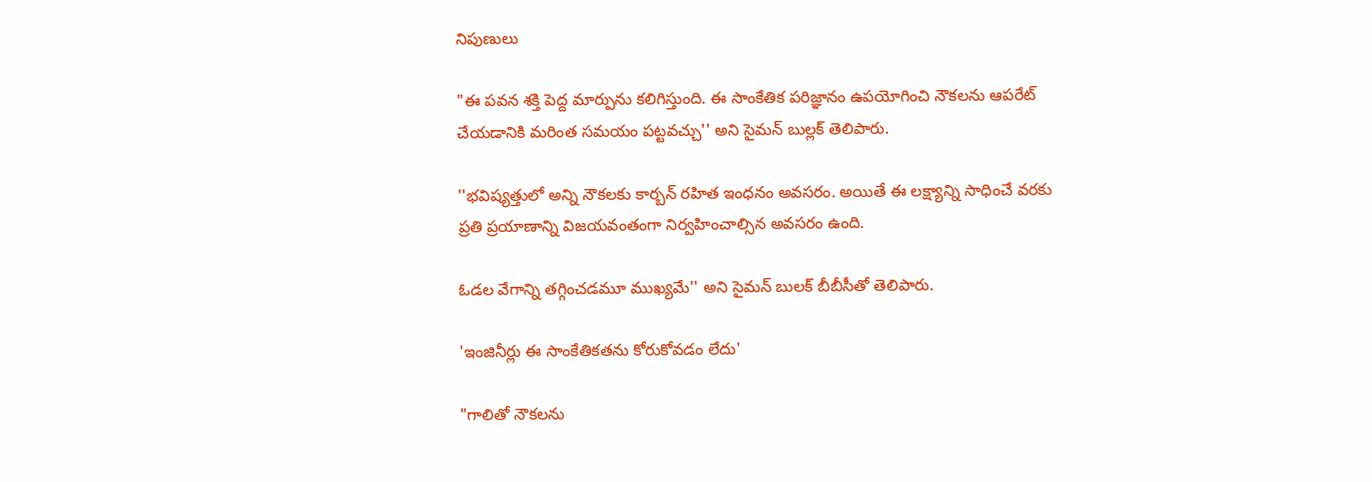నిపుణులు

"ఈ పవన శక్తి పెద్ద మార్పును కలిగిస్తుంది. ఈ సాంకేతిక పరిజ్ఞానం ఉపయోగించి నౌకలను ఆపరేట్ చేయడానికి మరింత సమయం పట్టవచ్చు'' అని సైమన్ బుల్లక్ తెలిపారు.

''భవిష్యత్తులో అన్ని నౌకలకు కార్బన్ రహిత ఇంధనం అవసరం. అయితే ఈ లక్ష్యాన్ని సాధించే వరకు ప్రతి ప్రయాణాన్ని విజయవంతంగా నిర్వహించాల్సిన అవసరం ఉంది.

ఓడల వేగాన్ని తగ్గించడమూ ముఖ్యమే'' అని సైమన్ బులక్ బీబీసీతో తెలిపారు.

'ఇంజినీర్లు ఈ సాంకేతికతను కోరుకోవడం లేదు'

"గాలితో నౌకలను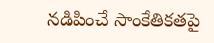నడిపించే సాంకేతికతపై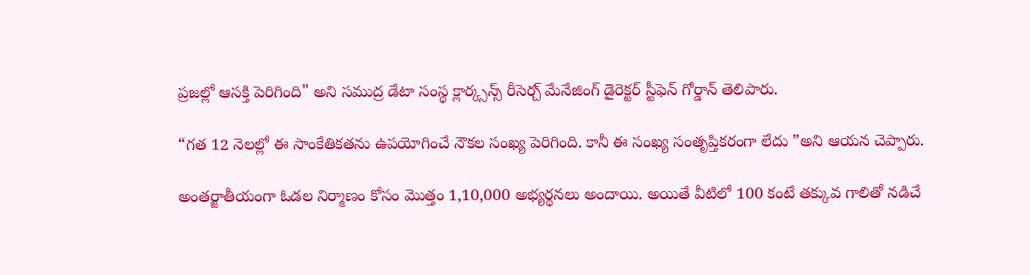ప్రజల్లో ఆసక్తి పెరిగింది" అని సముద్ర డేటా సంస్థ క్లార్క్సన్స్ రీసెర్చ్ మేనేజింగ్ డైరెక్టర్ స్టీఫెన్ గోర్డాన్ తెలిపారు.

“గత 12 నెలల్లో ఈ సాంకేతికతను ఉపయోగించే నౌకల సంఖ్య పెరిగింది. కానీ ఈ సంఖ్య సంతృప్తికరంగా లేదు ”అని ఆయన చెప్పారు.

అంతర్జాతీయంగా ఓడల నిర్మాణం కోసం మొత్తం 1,10,000 అభ్యర్థనలు అందాయి. అయితే వీటిలో 100 కంటే తక్కువ గాలితో నడిచే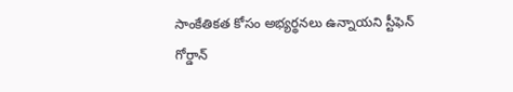సాంకేతికత కోసం అభ్యర్థనలు ఉన్నాయని స్టీఫెన్ గోర్డాన్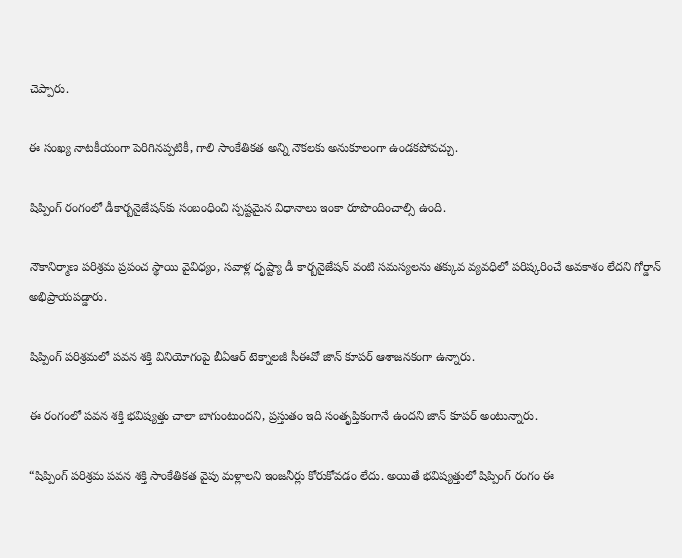చెప్పారు.

ఈ సంఖ్య నాటకీయంగా పెరిగినప్పటికీ, గాలి సాంకేతికత అన్ని నౌకలకు అనుకూలంగా ఉండకపోవచ్చు.

షిప్పింగ్ రంగంలో డీకార్బనైజేషన్‌కు సంబంధించి స్పష్టమైన విధానాలు ఇంకా రూపొందించాల్సి ఉంది.

నౌకానిర్మాణ పరిశ్రమ ప్రపంచ స్థాయి వైవిధ్యం, సవాళ్ల దృష్ట్యా డీ కార్బనైజేషన్ వంటి సమస్యలను తక్కువ వ్యవధిలో పరిష్కరించే అవకాశం లేదని గోర్డాన్ అభిప్రాయపడ్డారు.

షిప్పింగ్ పరిశ్రమలో పవన శక్తి వినియోగంపై బీఏఆర్ టెక్నాలజీ సీఈవో జాన్ కూపర్ ఆశాజనకంగా ఉన్నారు.

ఈ రంగంలో పవన శక్తి భవిష్యత్తు చాలా బాగుంటుందని, ప్రస్తుతం ఇది సంతృప్తికంగానే ఉందని జాన్ కూపర్ అంటున్నారు.

“షిప్పింగ్ పరిశ్రమ పవన శక్తి సాంకేతికత వైపు మళ్లాలని ఇంజనీర్లు కోరుకోవడం లేదు. అయితే భవిష్యత్తులో షిప్పింగ్ రంగం ఈ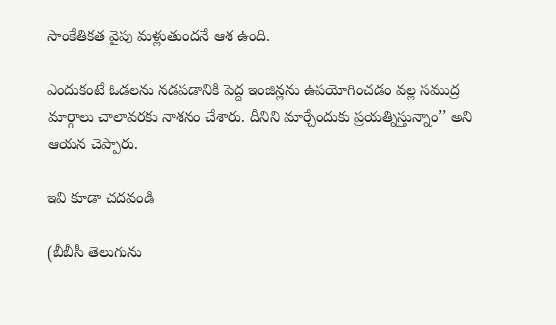సాంకేతికత వైపు మళ్లుతుందనే ఆశ ఉంది.

ఎందుకంటే ఓడలను నడపడానికి పెద్ద ఇంజిన్లను ఉపయోగించడం వల్ల సముద్ర మార్గాలు చాలావరకు నాశనం చేశారు. దీనిని మార్చేందుకు ప్రయత్నిస్తున్నాం’’ అని ఆయన చెప్పారు.

ఇవి కూడా చదవండి

(బీబీసీ తెలుగును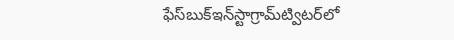ఫేస్‌బుక్ఇన్‌స్టాగ్రామ్‌ట్విటర్‌లో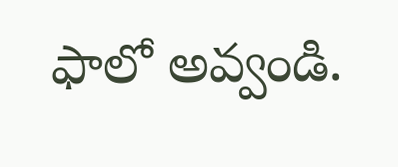ఫాలో అవ్వండి.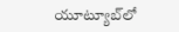యూట్యూబ్‌లో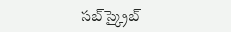సబ్‌స్క్రైబ్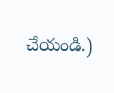చేయండి.)